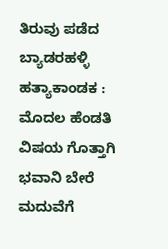ತಿರುವು ಪಡೆದ ಬ್ಯಾಡರಹಳ್ಳಿ ಹತ್ಯಾಕಾಂಡಕ : ಮೊದಲ ಹೆಂಡತಿ ವಿಷಯ ಗೊತ್ತಾಗಿ ಭವಾನಿ ಬೇರೆ ಮದುವೆಗೆ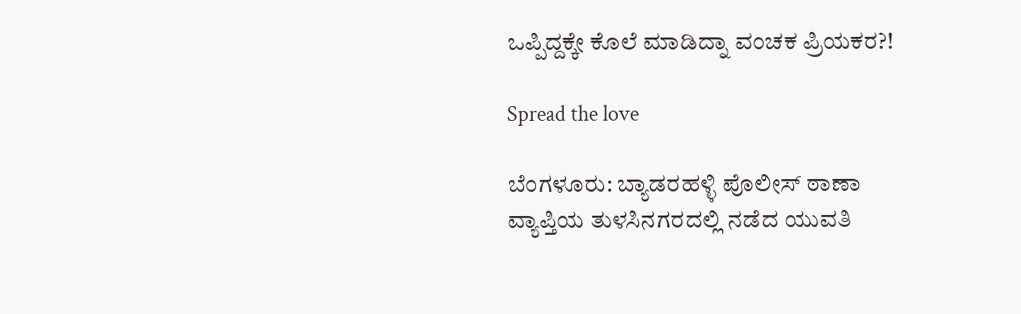ಒಪ್ಪಿದ್ದಕ್ಕೇ ಕೊಲೆ ಮಾಡಿದ್ನಾ ವಂಚಕ ಪ್ರಿಯಕರ?!

Spread the love

ಬೆಂಗಳೂರು: ಬ್ಯಾಡರಹಳ್ಳಿ ಪೊಲೀಸ್ ಠಾಣಾ ವ್ಯಾಪ್ತಿಯ ತುಳಸಿನಗರದಲ್ಲಿ ನಡೆದ ಯುವತಿ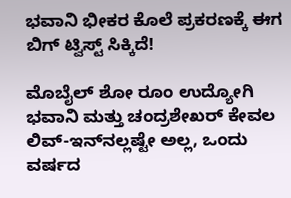ಭವಾನಿ ಭೀಕರ ಕೊಲೆ ಪ್ರಕರಣಕ್ಕೆ ಈಗ ಬಿಗ್ ಟ್ವಿಸ್ಟ್ ಸಿಕ್ಕಿದೆ!

ಮೊಬೈಲ್ ಶೋ ರೂಂ ಉದ್ಯೋಗಿ ಭವಾನಿ ಮತ್ತು ಚಂದ್ರಶೇಖರ್ ಕೇವಲ ಲಿವ್-ಇನ್‌ನಲ್ಲಷ್ಟೇ ಅಲ್ಲ, ಒಂದು ವರ್ಷದ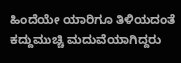ಹಿಂದೆಯೇ ಯಾರಿಗೂ ತಿಳಿಯದಂತೆ ಕದ್ದುಮುಚ್ಚಿ ಮದುವೆಯಾಗಿದ್ದರು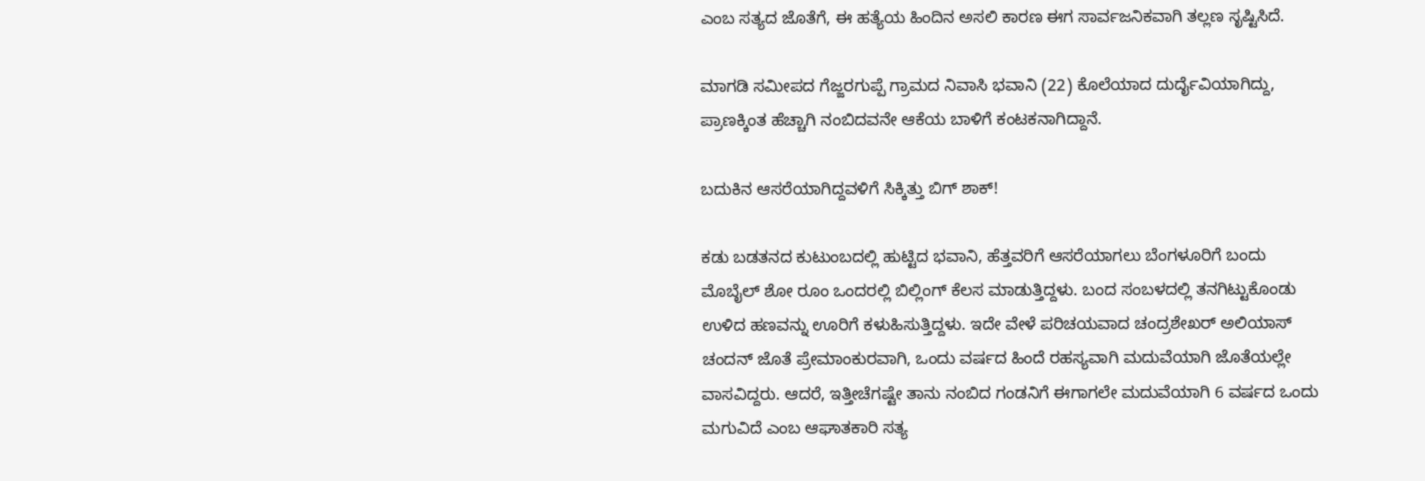ಎಂಬ ಸತ್ಯದ ಜೊತೆಗೆ, ಈ ಹತ್ಯೆಯ ಹಿಂದಿನ ಅಸಲಿ ಕಾರಣ ಈಗ ಸಾರ್ವಜನಿಕವಾಗಿ ತಲ್ಲಣ ಸೃಷ್ಟಿಸಿದೆ.

ಮಾಗಡಿ ಸಮೀಪದ ಗೆಜ್ಜರಗುಪ್ಪೆ ಗ್ರಾಮದ ನಿವಾಸಿ ಭವಾನಿ (22) ಕೊಲೆಯಾದ ದುರ್ದೈವಿಯಾಗಿದ್ದು, ಪ್ರಾಣಕ್ಕಿಂತ ಹೆಚ್ಚಾಗಿ ನಂಬಿದವನೇ ಆಕೆಯ ಬಾಳಿಗೆ ಕಂಟಕನಾಗಿದ್ದಾನೆ.

ಬದುಕಿನ ಆಸರೆಯಾಗಿದ್ದವಳಿಗೆ ಸಿಕ್ಕಿತ್ತು ಬಿಗ್ ಶಾಕ್!

ಕಡು ಬಡತನದ ಕುಟುಂಬದಲ್ಲಿ ಹುಟ್ಟಿದ ಭವಾನಿ, ಹೆತ್ತವರಿಗೆ ಆಸರೆಯಾಗಲು ಬೆಂಗಳೂರಿಗೆ ಬಂದು ಮೊಬೈಲ್ ಶೋ ರೂಂ ಒಂದರಲ್ಲಿ ಬಿಲ್ಲಿಂಗ್ ಕೆಲಸ ಮಾಡುತ್ತಿದ್ದಳು. ಬಂದ ಸಂಬಳದಲ್ಲಿ ತನಗಿಟ್ಟುಕೊಂಡು ಉಳಿದ ಹಣವನ್ನು ಊರಿಗೆ ಕಳುಹಿಸುತ್ತಿದ್ದಳು. ಇದೇ ವೇಳೆ ಪರಿಚಯವಾದ ಚಂದ್ರಶೇಖರ್ ಅಲಿಯಾಸ್ ಚಂದನ್ ಜೊತೆ ಪ್ರೇಮಾಂಕುರವಾಗಿ, ಒಂದು ವರ್ಷದ ಹಿಂದೆ ರಹಸ್ಯವಾಗಿ ಮದುವೆಯಾಗಿ ಜೊತೆಯಲ್ಲೇ ವಾಸವಿದ್ದರು. ಆದರೆ, ಇತ್ತೀಚೆಗಷ್ಟೇ ತಾನು ನಂಬಿದ ಗಂಡನಿಗೆ ಈಗಾಗಲೇ ಮದುವೆಯಾಗಿ 6 ವರ್ಷದ ಒಂದು ಮಗುವಿದೆ ಎಂಬ ಆಘಾತಕಾರಿ ಸತ್ಯ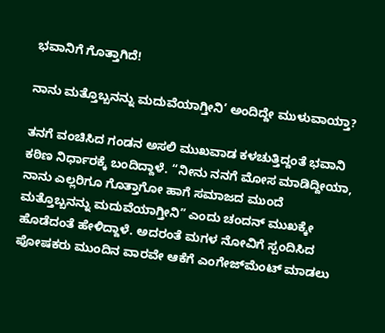ಭವಾನಿಗೆ ಗೊತ್ತಾಗಿದೆ!

ನಾನು ಮತ್ತೊಬ್ಬನನ್ನು ಮದುವೆಯಾಗ್ತೀನಿ’ ಅಂದಿದ್ದೇ ಮುಳುವಾಯ್ತಾ?

ತನಗೆ ವಂಚಿಸಿದ ಗಂಡನ ಅಸಲಿ ಮುಖವಾಡ ಕಳಚುತ್ತಿದ್ದಂತೆ ಭವಾನಿ ಕಠಿಣ ನಿರ್ಧಾರಕ್ಕೆ ಬಂದಿದ್ದಾಳೆ. “ನೀನು ನನಗೆ ಮೋಸ ಮಾಡಿದ್ದೀಯಾ, ನಾನು ಎಲ್ಲರಿಗೂ ಗೊತ್ತಾಗೋ ಹಾಗೆ ಸಮಾಜದ ಮುಂದೆ ಮತ್ತೊಬ್ಬನನ್ನು ಮದುವೆಯಾಗ್ತೀನಿ” ಎಂದು ಚಂದನ್ ಮುಖಕ್ಕೇ ಹೊಡೆದಂತೆ ಹೇಳಿದ್ದಾಳೆ. ಅದರಂತೆ ಮಗಳ ನೋವಿಗೆ ಸ್ಪಂದಿಸಿದ ಪೋಷಕರು ಮುಂದಿನ ವಾರವೇ ಆಕೆಗೆ ಎಂಗೇಜ್‌ಮೆಂಟ್‌ ಮಾಡಲು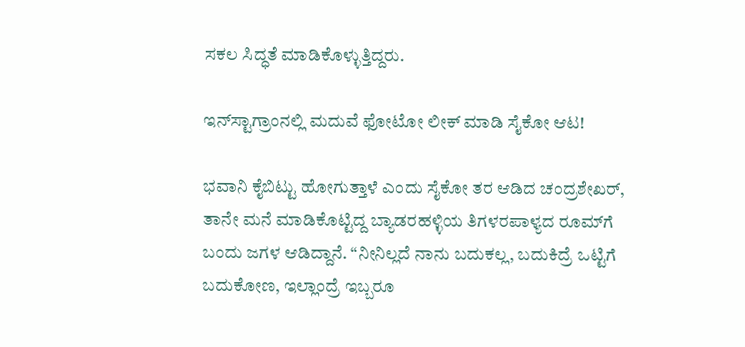ಸಕಲ ಸಿದ್ಧತೆ ಮಾಡಿಕೊಳ್ಳುತ್ತಿದ್ದರು.

ಇನ್‌ಸ್ಟಾಗ್ರಾಂನಲ್ಲಿ ಮದುವೆ ಫೋಟೋ ಲೀಕ್ ಮಾಡಿ ಸೈಕೋ ಆಟ!

ಭವಾನಿ ಕೈಬಿಟ್ಟು ಹೋಗುತ್ತಾಳೆ ಎಂದು ಸೈಕೋ ತರ ಆಡಿದ ಚಂದ್ರಶೇಖರ್, ತಾನೇ ಮನೆ ಮಾಡಿಕೊಟ್ಟಿದ್ದ ಬ್ಯಾಡರಹಳ್ಳಿಯ ತಿಗಳರಪಾಳ್ಯದ ರೂಮ್‌ಗೆ ಬಂದು ಜಗಳ ಆಡಿದ್ದಾನೆ. “ನೀನಿಲ್ಲದೆ ನಾನು ಬದುಕಲ್ಲ, ಬದುಕಿದ್ರೆ ಒಟ್ಟಿಗೆ ಬದುಕೋಣ, ಇಲ್ಲಾಂದ್ರೆ ಇಬ್ಬರೂ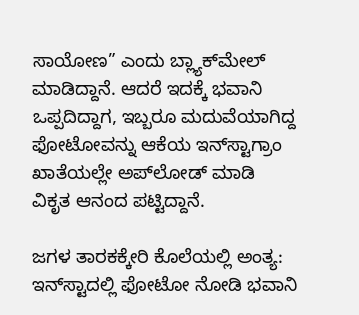ಸಾಯೋಣ” ಎಂದು ಬ್ಲ್ಯಾಕ್‌ಮೇಲ್ ಮಾಡಿದ್ದಾನೆ. ಆದರೆ ಇದಕ್ಕೆ ಭವಾನಿ ಒಪ್ಪದಿದ್ದಾಗ, ಇಬ್ಬರೂ ಮದುವೆಯಾಗಿದ್ದ ಫೋಟೋವನ್ನು ಆಕೆಯ ಇನ್‌ಸ್ಟಾಗ್ರಾಂ ಖಾತೆಯಲ್ಲೇ ಅಪ್‌ಲೋಡ್ ಮಾಡಿ ವಿಕೃತ ಆನಂದ ಪಟ್ಟಿದ್ದಾನೆ.

ಜಗಳ ತಾರಕಕ್ಕೇರಿ ಕೊಲೆಯಲ್ಲಿ ಅಂತ್ಯ: ಇನ್‌ಸ್ಟಾದಲ್ಲಿ ಫೋಟೋ ನೋಡಿ ಭವಾನಿ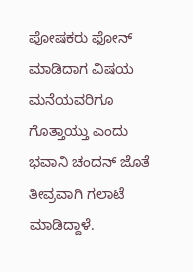ಪೋಷಕರು ಫೋನ್ ಮಾಡಿದಾಗ ವಿಷಯ ಮನೆಯವರಿಗೂ ಗೊತ್ತಾಯ್ತು ಎಂದು ಭವಾನಿ ಚಂದನ್ ಜೊತೆ ತೀವ್ರವಾಗಿ ಗಲಾಟೆ ಮಾಡಿದ್ದಾಳೆ.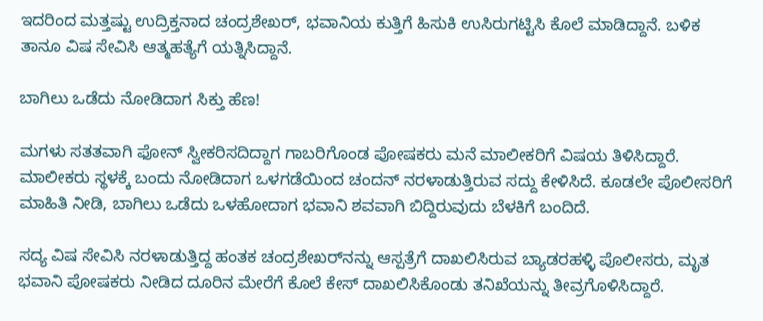ಇದರಿಂದ ಮತ್ತಷ್ಟು ಉದ್ರಿಕ್ತನಾದ ಚಂದ್ರಶೇಖರ್, ಭವಾನಿಯ ಕುತ್ತಿಗೆ ಹಿಸುಕಿ ಉಸಿರುಗಟ್ಟಿಸಿ ಕೊಲೆ ಮಾಡಿದ್ದಾನೆ. ಬಳಿಕ ತಾನೂ ವಿಷ ಸೇವಿಸಿ ಆತ್ಮಹತ್ಯೆಗೆ ಯತ್ನಿಸಿದ್ದಾನೆ.

ಬಾಗಿಲು ಒಡೆದು ನೋಡಿದಾಗ ಸಿಕ್ತು ಹೆಣ!

ಮಗಳು ಸತತವಾಗಿ ಫೋನ್ ಸ್ವೀಕರಿಸದಿದ್ದಾಗ ಗಾಬರಿಗೊಂಡ ಪೋಷಕರು ಮನೆ ಮಾಲೀಕರಿಗೆ ವಿಷಯ ತಿಳಿಸಿದ್ದಾರೆ. ಮಾಲೀಕರು ಸ್ಥಳಕ್ಕೆ ಬಂದು ನೋಡಿದಾಗ ಒಳಗಡೆಯಿಂದ ಚಂದನ್ ನರಳಾಡುತ್ತಿರುವ ಸದ್ದು ಕೇಳಿಸಿದೆ. ಕೂಡಲೇ ಪೊಲೀಸರಿಗೆ ಮಾಹಿತಿ ನೀಡಿ, ಬಾಗಿಲು ಒಡೆದು ಒಳಹೋದಾಗ ಭವಾನಿ ಶವವಾಗಿ ಬಿದ್ದಿರುವುದು ಬೆಳಕಿಗೆ ಬಂದಿದೆ.

ಸದ್ಯ ವಿಷ ಸೇವಿಸಿ ನರಳಾಡುತ್ತಿದ್ದ ಹಂತಕ ಚಂದ್ರಶೇಖರ್‌ನನ್ನು ಆಸ್ಪತ್ರೆಗೆ ದಾಖಲಿಸಿರುವ ಬ್ಯಾಡರಹಳ್ಳಿ ಪೊಲೀಸರು, ಮೃತ ಭವಾನಿ ಪೋಷಕರು ನೀಡಿದ ದೂರಿನ ಮೇರೆಗೆ ಕೊಲೆ ಕೇಸ್ ದಾಖಲಿಸಿಕೊಂಡು ತನಿಖೆಯನ್ನು ತೀವ್ರಗೊಳಿಸಿದ್ದಾರೆ.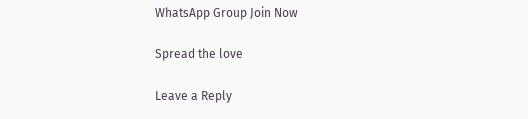WhatsApp Group Join Now

Spread the love

Leave a Reply